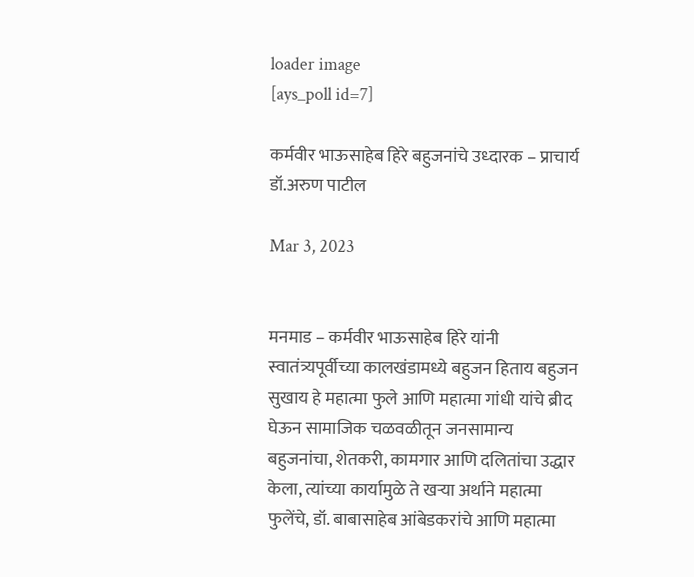loader image
[ays_poll id=7]

कर्मवीर भाऊसाहेब हिरे बहुजनांचे उध्दारक – प्राचार्य डॉ.अरुण पाटील

Mar 3, 2023


मनमाड – कर्मवीर भाऊसाहेब हिरे यांनी स्वातंत्र्यपूर्वीच्या कालखंडामध्ये बहुजन हिताय बहुजन सुखाय हे महात्मा फुले आणि महात्मा गांधी यांचे ब्रीद घेऊन सामाजिक चळवळीतून जनसामान्य बहुजनांचा, शेतकरी, कामगार आणि दलितांचा उद्धार केला, त्यांच्या कार्यामुळे ते खऱ्या अर्थाने महात्मा फुलेंचे, डॉ. बाबासाहेब आंबेडकरांचे आणि महात्मा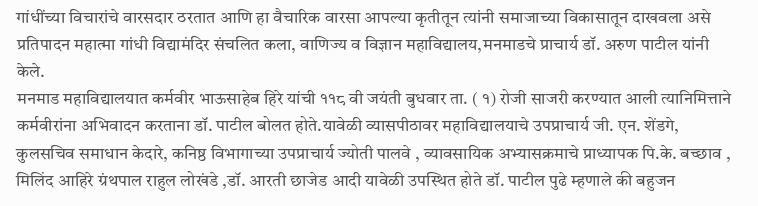गांधींच्या विचारांचे वारसदार ठरतात आणि हा वैचारिक वारसा आपल्या कृतीतून त्यांनी समाजाच्या विकासातून दाखवला असे प्रतिपादन महात्मा गांधी विद्यामंदिर संचलित कला, वाणिज्य व विज्ञान महाविद्यालय,मनमाडचे प्राचार्य डॉ. अरुण पाटील यांनी केले.
मनमाड महाविद्यालयात कर्मवीर भाऊसाहेब हिरे यांची ११८ वी जयंती बुधवार ता. ( १) रोजी साजरी करण्यात आली त्यानिमित्ताने कर्मवीरांना अभिवादन करताना डॉ. पाटील बोलत होते.यावेळी व्यासपीठावर महाविद्यालयाचे उपप्राचार्य जी. एन. शेंडगे, कुलसचिव समाधान केदारे, कनिष्ठ विभागाच्या उपप्राचार्य ज्योती पालवे , व्यावसायिक अभ्यासक्रमाचे प्राध्यापक पि.के. बच्छाव , मिलिंद आहिरे ग्रंथपाल राहुल लोखंडे ,डॉ. आरती छाजेड आदी यावेळी उपस्थित होते डॉ. पाटील पुढे म्हणाले की बहुजन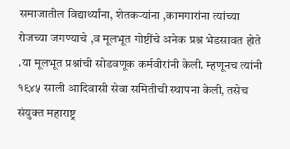समाजातील विद्यार्थ्यांना, शेतकऱ्यांना ,कामगारांना त्यांच्या रोजच्या जगण्याचे ,व मूलभूत गोष्टींचे अनेक प्रश्न भेडसावत होते .या मूलभूत प्रश्नांची सोडवणूक कर्मवीरांनी केली. म्हणूनच त्यांनी १९४५ साली आदिवासी सेवा समितीची स्थापना केली, तसेच संयुक्त महाराष्ट्र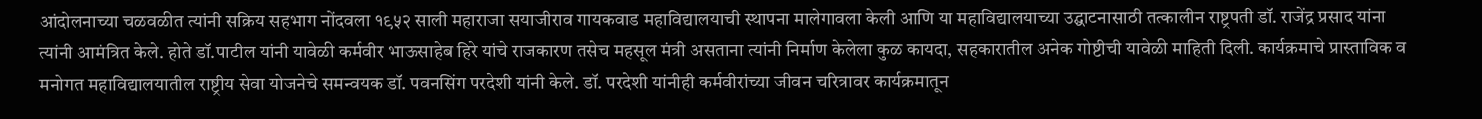आंदोलनाच्या चळवळीत त्यांनी सक्रिय सहभाग नोंदवला १९५२ साली महाराजा सयाजीराव गायकवाड महाविद्यालयाची स्थापना मालेगावला केली आणि या महाविद्यालयाच्या उद्घाटनासाठी तत्कालीन राष्ट्रपती डॉ. राजेंद्र प्रसाद यांना त्यांनी आमंत्रित केले. होते डॉ.पाटील यांनी यावेळी कर्मवीर भाऊसाहेब हिरे यांचे राजकारण तसेच महसूल मंत्री असताना त्यांनी निर्माण केलेला कुळ कायदा, सहकारातील अनेक गोष्टीची यावेळी माहिती दिली. कार्यक्रमाचे प्रास्ताविक व मनोगत महाविद्यालयातील राष्ट्रीय सेवा योजनेचे समन्वयक डॉ. पवनसिंग परदेशी यांनी केले. डॉ. परदेशी यांनीही कर्मवीरांच्या जीवन चरित्रावर कार्यक्रमातून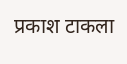प्रकाश टाकला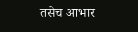तसेच आभार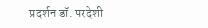प्रदर्शन डॉ. परदेशी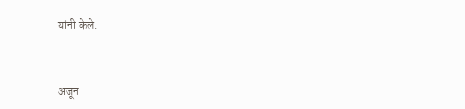यांनी केले.


अजून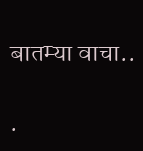बातम्या वाचा..

.